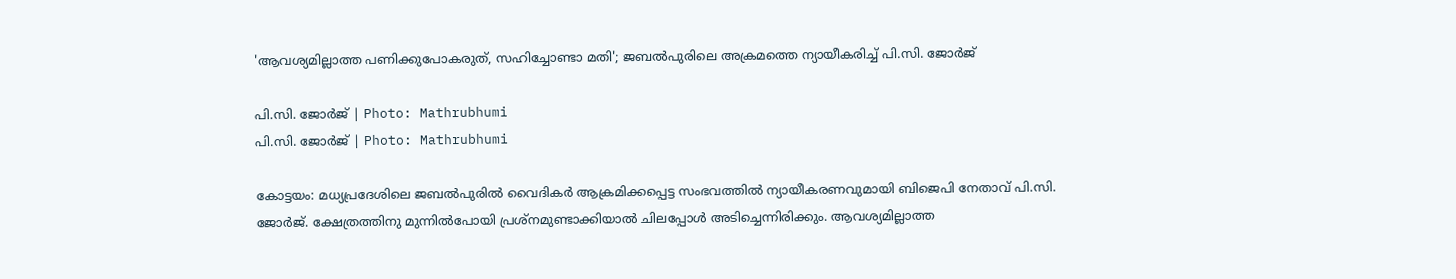'ആവശ്യമില്ലാത്ത പണിക്കുപോകരുത്, സഹിച്ചോണ്ടാ മതി'; ജബല്‍പുരിലെ അക്രമത്തെ ന്യായീകരിച്ച് പി.സി. ജോര്‍ജ്

പി.സി. ജോർജ് | Photo: Mathrubhumi
പി.സി. ജോർജ് | Photo: Mathrubhumi

കോട്ടയം: മധ്യപ്രദേശിലെ ജബല്‍പുരില്‍ വൈദികര്‍ ആക്രമിക്കപ്പെട്ട സംഭവത്തില്‍ ന്യായീകരണവുമായി ബിജെപി നേതാവ് പി.സി. ജോര്‍ജ്. ക്ഷേത്രത്തിനു മുന്നില്‍പോയി പ്രശ്‌നമുണ്ടാക്കിയാല്‍ ചിലപ്പോള്‍ അടിച്ചെന്നിരിക്കും. ആവശ്യമില്ലാത്ത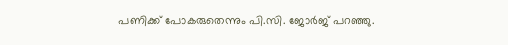പണിക്ക് പോകരുതെന്നും പി.സി. ജോര്‍ജ് പറഞ്ഞു.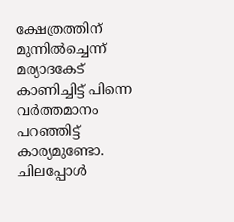ക്ഷേത്രത്തിന് മുന്നില്‍ച്ചെന്ന് മര്യാദകേട് കാണിച്ചിട്ട് പിന്നെ വര്‍ത്തമാനം പറഞ്ഞിട്ട് കാര്യമുണ്ടോ. ചിലപ്പോള്‍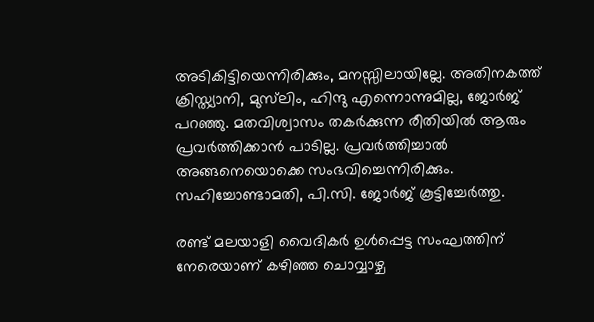അടികിട്ടിയെന്നിരിക്കും, മനസ്സിലായില്ലേ. അതിനകത്ത് ക്രിസ്ത്യാനി, മുസ്‌ലിം, ഹിന്ദു എന്നൊന്നുമില്ല, ജോര്‍ജ് പറഞ്ഞു. മതവിശ്വാസം തകര്‍ക്കുന്ന രീതിയില്‍ ആരും പ്രവര്‍ത്തിക്കാന്‍ പാടില്ല. പ്രവര്‍ത്തിച്ചാല്‍ അങ്ങനെയൊക്കെ സംഭവിച്ചെന്നിരിക്കും. സഹിച്ചോണ്ടാമതി, പി.സി. ജോര്‍ജ് കൂട്ടിച്ചേര്‍ത്തു.

രണ്ട് മലയാളി വൈദികര്‍ ഉള്‍പ്പെട്ട സംഘത്തിന് നേരെയാണ് കഴിഞ്ഞ ചൊവ്വാഴ്ച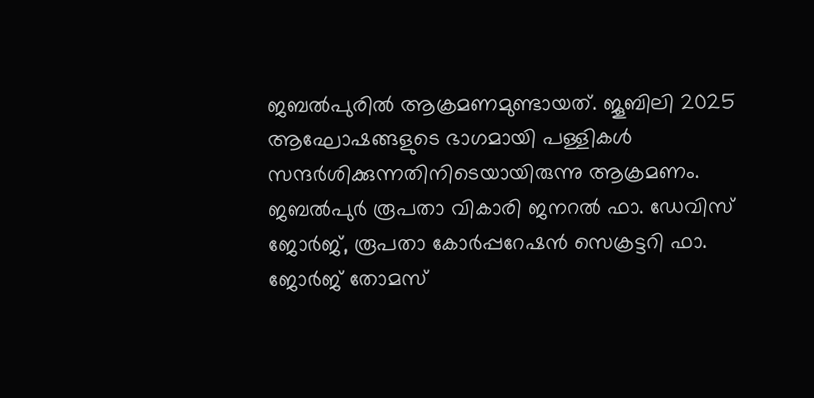ജബൽപുരിൽ ആക്രമണമുണ്ടായത്. ജൂബിലി 2025 ആഘോഷങ്ങളുടെ ഭാഗമായി പള്ളികള്‍ സന്ദര്‍ശിക്കുന്നതിനിടെയായിരുന്നു ആക്രമണം. ജബല്‍പുര്‍ രൂപതാ വികാരി ജനറല്‍ ഫാ. ഡേവിസ് ജോര്‍ജ്, രൂപതാ കോര്‍പ്പറേഷന്‍ സെക്രട്ടറി ഫാ. ജോര്‍ജ് തോമസ്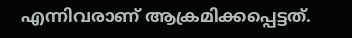എന്നിവരാണ് ആക്രമിക്കപ്പെട്ടത്.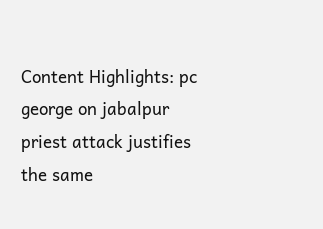Content Highlights: pc george on jabalpur priest attack justifies the same